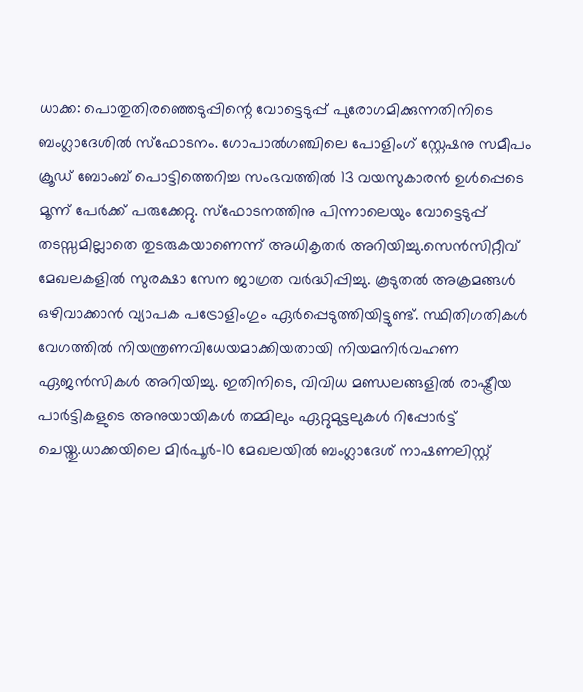ധാക്ക: പൊതുതിരഞ്ഞെടുപ്പിന്റെ വോട്ടെടുപ്പ് പുരോഗമിക്കുന്നതിനിടെ ബംഗ്ലാദേശിൽ സ്ഫോടനം. ഗോപാൽഗഞ്ചിലെ പോളിംഗ് സ്റ്റേഷനു സമീപം ക്രൂഡ് ബോംബ് പൊട്ടിത്തെറിച്ച സംഭവത്തിൽ 13 വയസുകാരൻ ഉൾപ്പെടെ മൂന്ന് പേർക്ക് പരുക്കേറ്റു. സ്ഫോടനത്തിനു പിന്നാലെയും വോട്ടെടുപ്പ് തടസ്സമില്ലാതെ തുടരുകയാണെന്ന് അധികൃതർ അറിയിച്ചു.സെൻസിറ്റീവ് മേഖലകളിൽ സുരക്ഷാ സേന ജാഗ്രത വർദ്ധിപ്പിച്ചു. കൂടുതൽ അക്രമങ്ങൾ ഒഴിവാക്കാൻ വ്യാപക പട്രോളിംഗും ഏർപ്പെടുത്തിയിട്ടുണ്ട്. സ്ഥിതിഗതികൾ വേഗത്തിൽ നിയന്ത്രണവിധേയമാക്കിയതായി നിയമനിർവഹണ ഏജൻസികൾ അറിയിച്ചു. ഇതിനിടെ, വിവിധ മണ്ഡലങ്ങളിൽ രാഷ്ട്രീയ പാർട്ടികളുടെ അനുയായികൾ തമ്മിലും ഏറ്റുമുട്ടലുകൾ റിപ്പോർട്ട് ചെയ്തു.ധാക്കയിലെ മിർപൂർ-10 മേഖലയിൽ ബംഗ്ലാദേശ് നാഷണലിസ്റ്റ്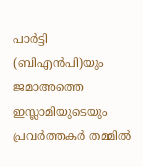പാർട്ടി (ബിഎൻപി)യും ജമാഅത്തെ ഇസ്ലാമിയുടെയും പ്രവർത്തകർ തമ്മിൽ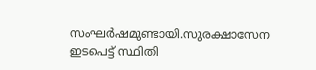സംഘർഷമുണ്ടായി.സുരക്ഷാസേന ഇടപെട്ട് സ്ഥിതി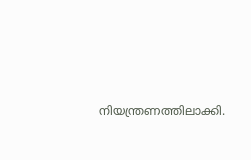നിയന്ത്രണത്തിലാക്കി.